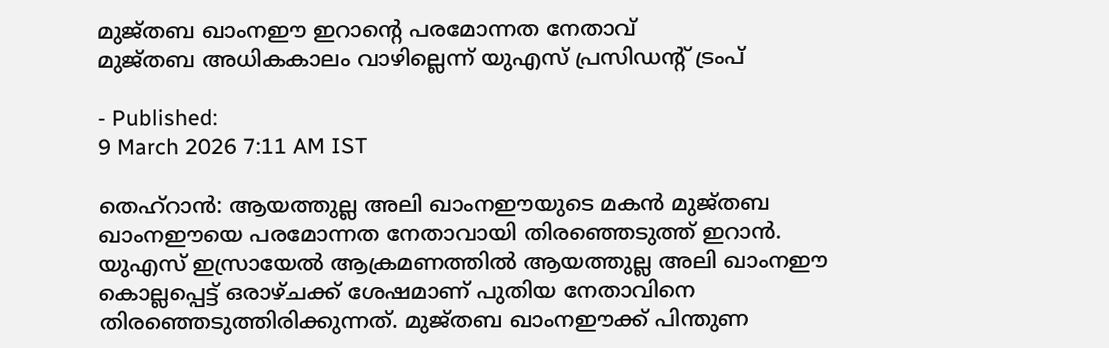മുജ്തബ ഖാംനഈ ഇറാന്റെ പരമോന്നത നേതാവ്
മുജ്തബ അധികകാലം വാഴില്ലെന്ന് യുഎസ് പ്രസിഡന്റ് ട്രംപ്

- Published:
9 March 2026 7:11 AM IST

തെഹ്റാൻ: ആയത്തുല്ല അലി ഖാംനഈയുടെ മകൻ മുജ്തബ ഖാംനഈയെ പരമോന്നത നേതാവായി തിരഞ്ഞെടുത്ത് ഇറാൻ. യുഎസ് ഇസ്രായേൽ ആക്രമണത്തിൽ ആയത്തുല്ല അലി ഖാംനഈ കൊല്ലപ്പെട്ട് ഒരാഴ്ചക്ക് ശേഷമാണ് പുതിയ നേതാവിനെ തിരഞ്ഞെടുത്തിരിക്കുന്നത്. മുജ്തബ ഖാംനഈക്ക് പിന്തുണ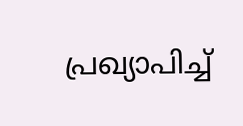പ്രഖ്യാപിച്ച്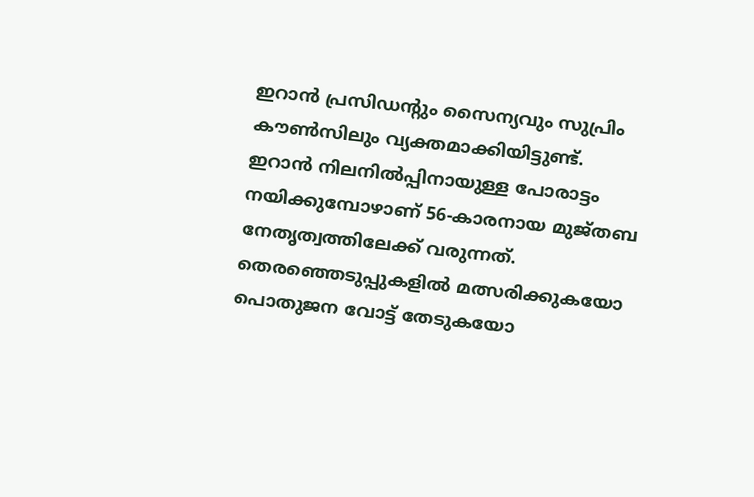ഇറാൻ പ്രസിഡന്റും സൈന്യവും സുപ്രിം കൗൺസിലും വ്യക്തമാക്കിയിട്ടുണ്ട്.
ഇറാൻ നിലനിൽപ്പിനായുള്ള പോരാട്ടം നയിക്കുമ്പോഴാണ് 56-കാരനായ മുജ്തബ നേതൃത്വത്തിലേക്ക് വരുന്നത്. തെരഞ്ഞെടുപ്പുകളിൽ മത്സരിക്കുകയോ പൊതുജന വോട്ട് തേടുകയോ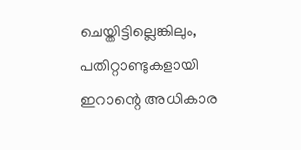ചെയ്തിട്ടില്ലെങ്കിലും, പതിറ്റാണ്ടുകളായി ഇറാന്റെ അധികാര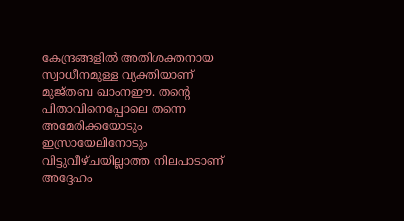കേന്ദ്രങ്ങളിൽ അതിശക്തനായ സ്വാധീനമുള്ള വ്യക്തിയാണ് മുജ്തബ ഖാംനഈ. തന്റെ പിതാവിനെപ്പോലെ തന്നെ അമേരിക്കയോടും ഇസ്രായേലിനോടും വിട്ടുവീഴ്ചയില്ലാത്ത നിലപാടാണ് അദ്ദേഹം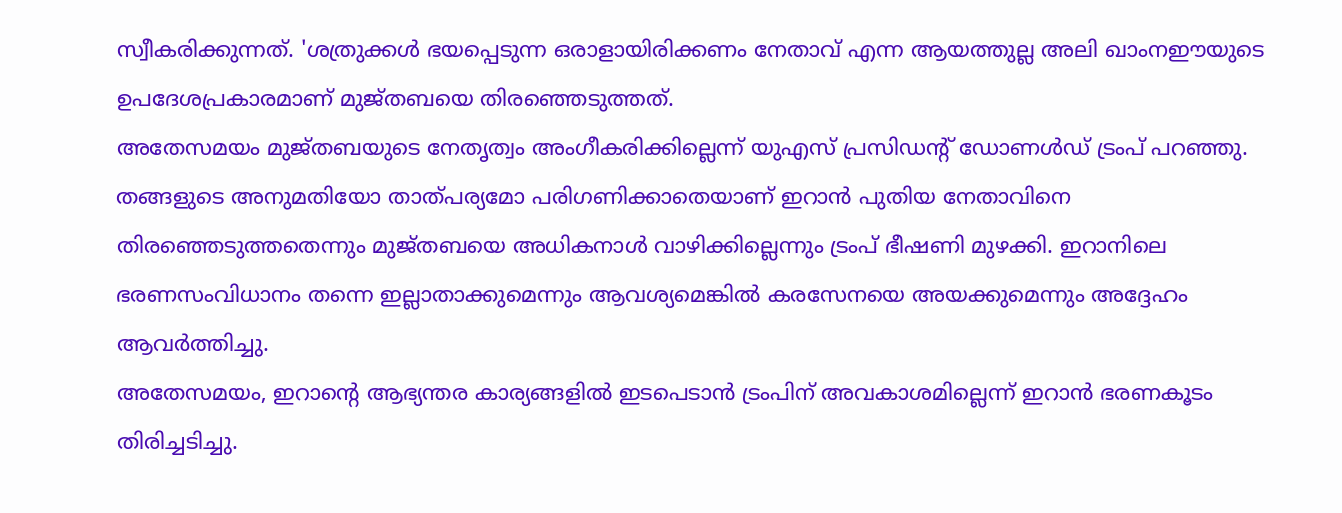സ്വീകരിക്കുന്നത്. 'ശത്രുക്കൾ ഭയപ്പെടുന്ന ഒരാളായിരിക്കണം നേതാവ് എന്ന ആയത്തുല്ല അലി ഖാംനഈയുടെ ഉപദേശപ്രകാരമാണ് മുജ്തബയെ തിരഞ്ഞെടുത്തത്.
അതേസമയം മുജ്തബയുടെ നേതൃത്വം അംഗീകരിക്കില്ലെന്ന് യുഎസ് പ്രസിഡന്റ് ഡോണൾഡ് ട്രംപ് പറഞ്ഞു. തങ്ങളുടെ അനുമതിയോ താത്പര്യമോ പരിഗണിക്കാതെയാണ് ഇറാൻ പുതിയ നേതാവിനെ തിരഞ്ഞെടുത്തതെന്നും മുജ്തബയെ അധികനാൾ വാഴിക്കില്ലെന്നും ട്രംപ് ഭീഷണി മുഴക്കി. ഇറാനിലെ ഭരണസംവിധാനം തന്നെ ഇല്ലാതാക്കുമെന്നും ആവശ്യമെങ്കിൽ കരസേനയെ അയക്കുമെന്നും അദ്ദേഹം ആവർത്തിച്ചു.
അതേസമയം, ഇറാന്റെ ആഭ്യന്തര കാര്യങ്ങളിൽ ഇടപെടാൻ ട്രംപിന് അവകാശമില്ലെന്ന് ഇറാൻ ഭരണകൂടം തിരിച്ചടിച്ചു.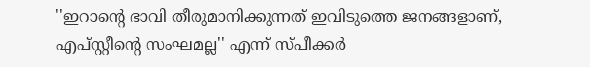''ഇറാന്റെ ഭാവി തീരുമാനിക്കുന്നത് ഇവിടുത്തെ ജനങ്ങളാണ്, എപ്സ്റ്റീന്റെ സംഘമല്ല'' എന്ന് സ്പീക്കർ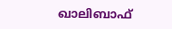ഖാലിബാഫ്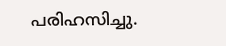പരിഹസിച്ചു.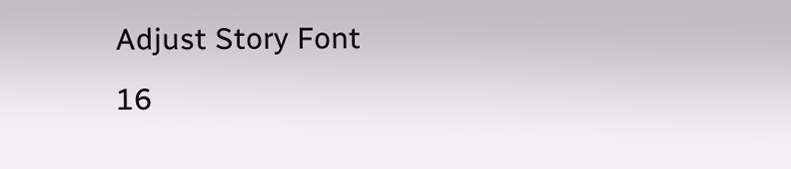Adjust Story Font
16